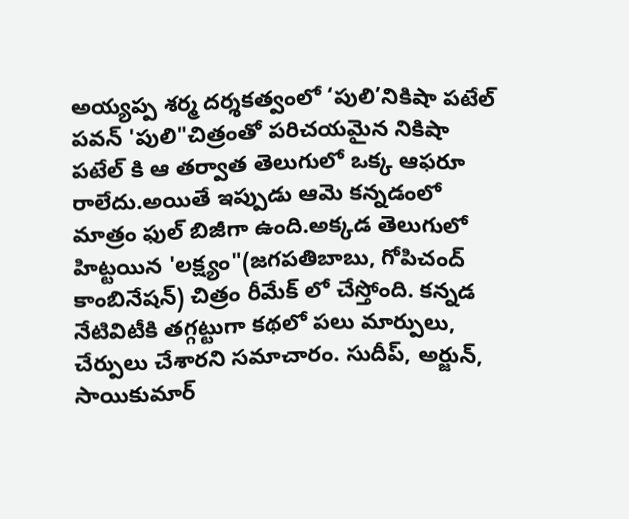అయ్యప్ప శర్మ దర్శకత్వంలో ‘పులి’నికిషా పటేల్
పవన్ 'పులి"చిత్రంతో పరిచయమైన నికిషా పటేల్ కి ఆ తర్వాత తెలుగులో ఒక్క ఆఫరూ రాలేదు.అయితే ఇప్పుడు ఆమె కన్నడంలో మాత్రం ఫుల్ బిజీగా ఉంది.అక్కడ తెలుగులో హిట్టయిన 'లక్ష్యం"(జగపతిబాబు, గోపిచంద్ కాంబినేషన్) చిత్రం రీమేక్ లో చేస్తోంది. కన్నడ నేటివిటీకి తగ్గట్టుగా కథలో పలు మార్పులు, చేర్పులు చేశారని సమాచారం. సుదీప్, అర్జున్, సాయికుమార్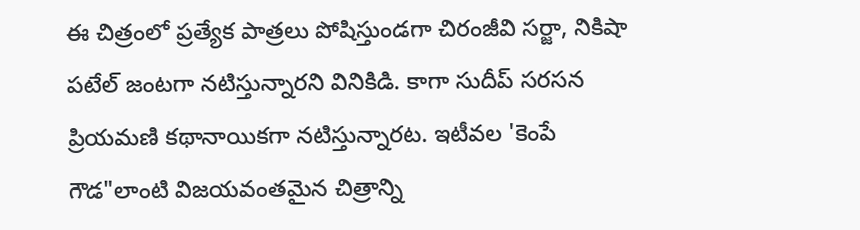ఈ చిత్రంలో ప్రత్యేక పాత్రలు పోషిస్తుండగా చిరంజీవి సర్జా, నికిషా పటేల్ జంటగా నటిస్తున్నారని వినికిడి. కాగా సుదీప్ సరసన ప్రియమణి కథానాయికగా నటిస్తున్నారట. ఇటీవల 'కెంపే గౌడ"లాంటి విజయవంతమైన చిత్రాన్ని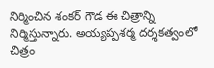నిర్మించిన శంకర్ గౌడ ఈ చిత్రాన్ని నిర్మిస్తున్నారు. అయ్యప్పశర్మ దర్శకత్వంలో చిత్రం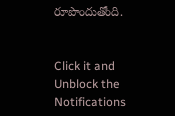రూపొందుతోంది.


Click it and Unblock the Notifications